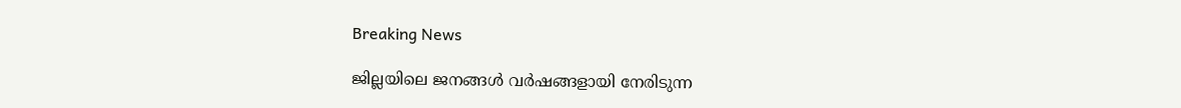Breaking News

ജില്ലയിലെ ജനങ്ങൾ വർഷങ്ങളായി നേരിടുന്ന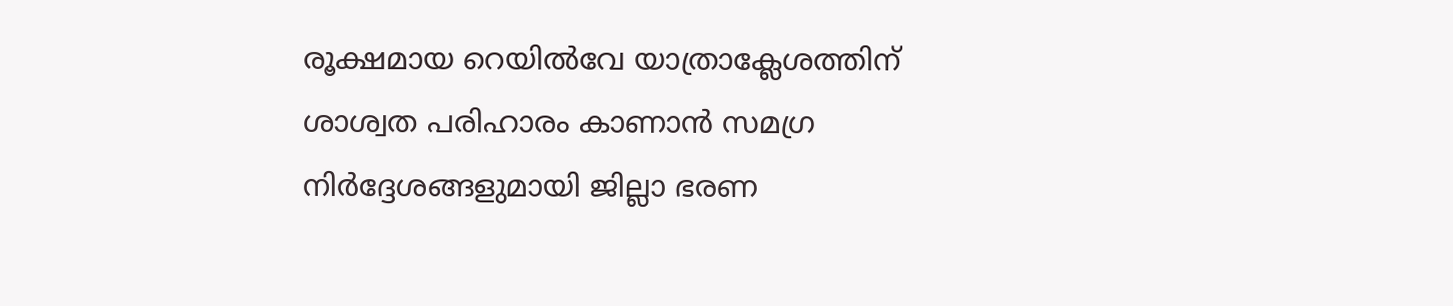രൂക്ഷമായ റെയിൽവേ യാത്രാക്ലേശത്തിന് ശാശ്വത പരിഹാരം കാണാൻ സമഗ്ര നിർദ്ദേശങ്ങളുമായി ജില്ലാ ഭരണ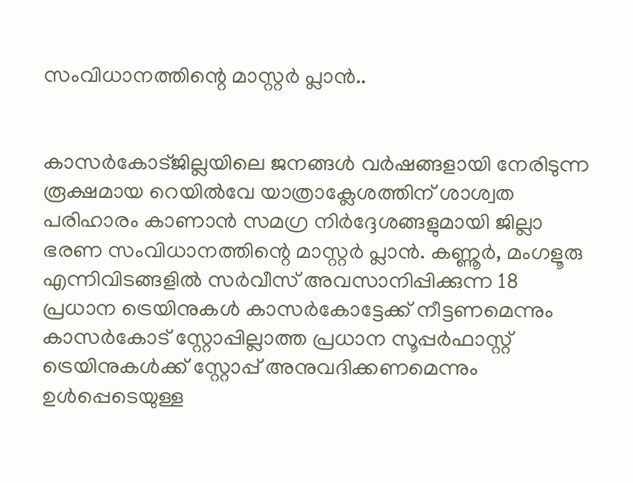സംവിധാനത്തിന്റെ മാസ്റ്റർ പ്ലാൻ..


കാസർകോട്ജില്ലയിലെ ജനങ്ങൾ വർഷങ്ങളായി നേരിടുന്ന രൂക്ഷമായ റെയിൽവേ യാത്രാക്ലേശത്തിന് ശാശ്വത പരിഹാരം കാണാൻ സമഗ്ര നിർദ്ദേശങ്ങളുമായി ജില്ലാ ഭരണ സംവിധാനത്തിന്റെ മാസ്റ്റർ പ്ലാൻ. കണ്ണൂർ, മംഗളൂരു എന്നിവിടങ്ങളിൽ സർവീസ് അവസാനിപ്പിക്കുന്ന 18 പ്രധാന ട്രെയിനുകൾ കാസർകോട്ടേക്ക് നീട്ടണമെന്നും കാസർകോട് സ്റ്റോപ്പില്ലാത്ത പ്രധാന സൂപ്പർഫാസ്റ്റ് ട്രെയിനുകൾക്ക് സ്റ്റോപ്പ് അനുവദിക്കണമെന്നും ഉൾപ്പെടെയുള്ള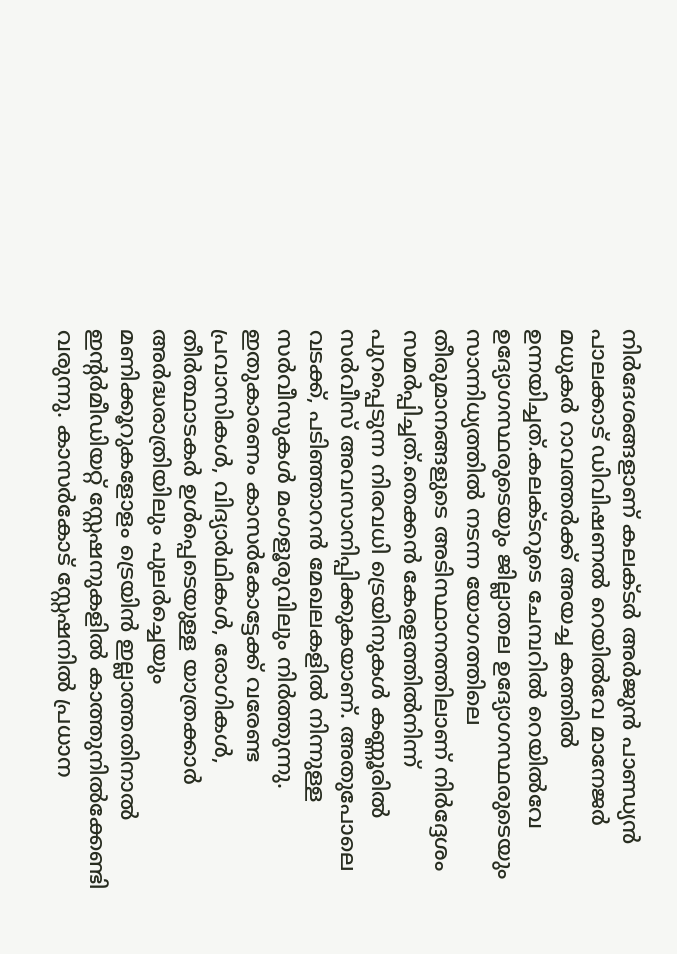നിർദേശങ്ങളാണ് കലക്ടർ അർജുൻ പാണ്ഡ്യൻ പാലക്കാട് ഡിവിഷണൽ റെയിൽവേ മാനേജർ മധുകർ റാവത്തർക്ക് അയച്ച കത്തിൽ ഉന്നയിച്ചത്.കലക്ടറുടെ ചേമ്പറിൽ റെയിൽവേ ഉദ്യോഗസ്ഥരുടെയും ജില്ലാതല ഉദ്യോഗസ്ഥരുടെയും സാന്നിധ്യത്തിൽ നടന്ന യോഗത്തിലെ തീരുമാനങ്ങളുടെ അടിസ്ഥാനത്തിലാണ് നിർദ്ദേശം സമർപ്പിച്ചത്.തെക്കൻ കേരളത്തിൽനിന്ന് പുറപ്പെടുന്ന നിരവധി ട്രെയിനുകൾ കണ്ണൂരിൽ സർവീസ് അവസാനിപ്പിക്കുകയാണ്. അതുപോലെ വടക്ക്, പടിഞ്ഞാറൻ മേഖലകളിൽ നിന്നുള്ള സർവീസുകൾ മംഗളൂരുവിലും നിർത്തുന്നു. ഇതുകാരണം കാസർകോട്ടേക്ക് വരേണ്ട പ്രവാസികൾ, വിദ്യാർഥികൾ, രോഗികൾ, തീർത്ഥാടകർ ഉൾപ്പെടെയുള്ള യാത്രക്കാർ അർദ്ധരാത്രിയിലും പുലർച്ചെയും മണിക്കൂറുകളോളം ട്രെയിൻ ഇല്ലാത്തതിനാൽ ഇന്റർമീഡിയറ്റ് സ്റ്റേഷനുകളിൽ കാത്തുനിൽക്കേണ്ടി വരുന്നു. കാസർകോട് സ്റ്റേഷനിൽ പ്രധാന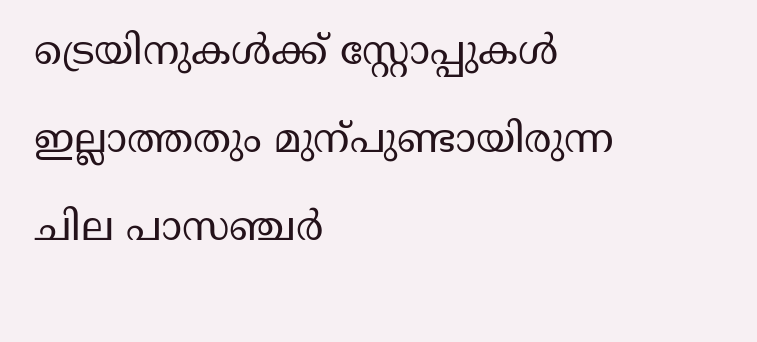ട്രെയിനുകൾക്ക് സ്റ്റോപ്പുകൾ ഇല്ലാത്തതും മുന്പുണ്ടായിരുന്ന ചില പാസഞ്ചർ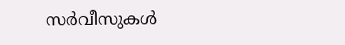സർവീസുകൾ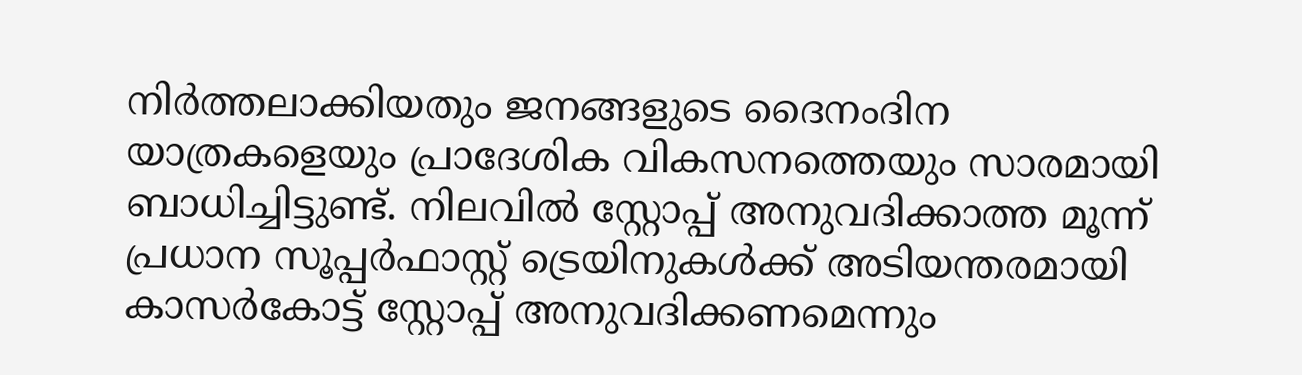നിർത്തലാക്കിയതും ജനങ്ങളുടെ ദൈനംദിന യാത്രകളെയും പ്രാദേശിക വികസനത്തെയും സാരമായി ബാധിച്ചിട്ടുണ്ട്. നിലവിൽ സ്റ്റോപ്പ് അനുവദിക്കാത്ത മൂന്ന് പ്രധാന സൂപ്പർഫാസ്റ്റ് ട്രെയിനുകൾക്ക് അടിയന്തരമായി കാസർകോട്ട് സ്റ്റോപ്പ് അനുവദിക്കണമെന്നും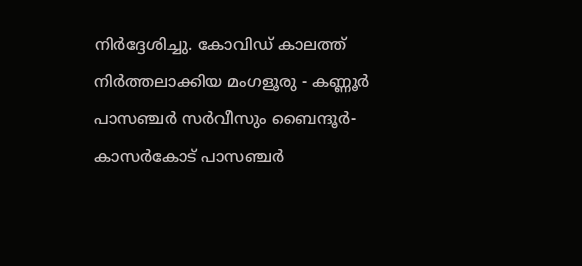നിർദ്ദേശിച്ചു. കോവിഡ് കാലത്ത് നിർത്തലാക്കിയ മംഗളൂരു - കണ്ണൂർ പാസഞ്ചർ സർവീസും ബൈന്ദൂർ- കാസർകോട് പാസഞ്ചർ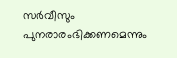സർവീസും പുനരാരംഭിക്കണമെന്നും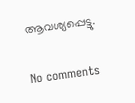ആവശ്യപ്പെട്ടു.

No comments